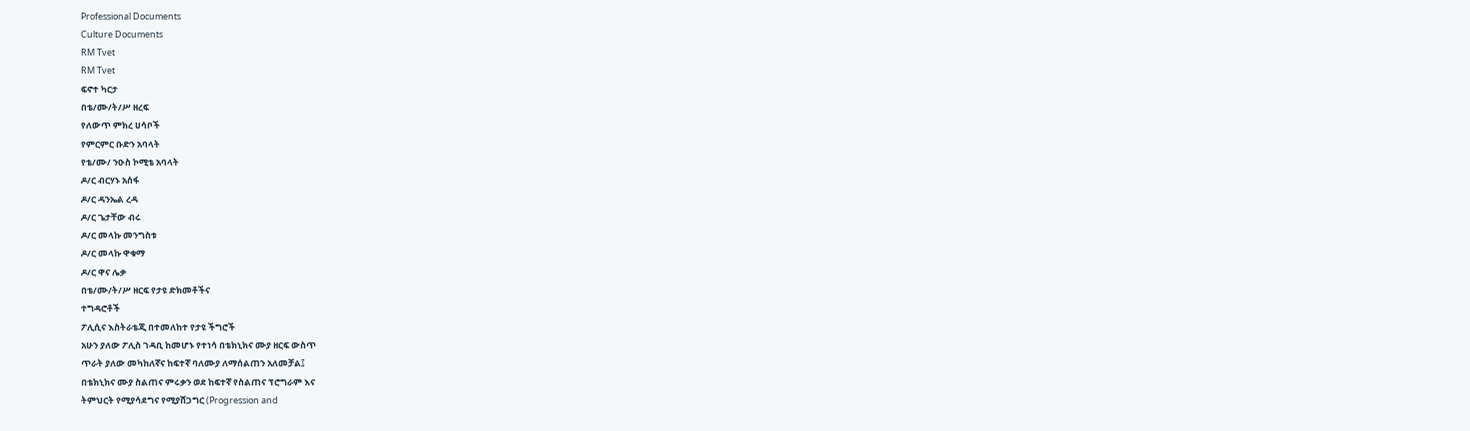Professional Documents
Culture Documents
RM Tvet
RM Tvet
ፍኖተ ካርታ
በቴ/ሙ/ት/ሥ ዘረፍ
የለውጥ ምክረ ሀሳቦች
የምርምር ቡድን አባላት
የቴ/ሙ/ ንዑስ ኮሚቴ አባላት
ዶ/ር ብርሃኑ አሰፋ
ዶ/ር ዳንኤል ረዳ
ዶ/ር ጌታቸው ብሩ
ዶ/ር መላኩ መንግስቱ
ዶ/ር መላኩ ዋቁማ
ዶ/ር ዋና ሌቃ
በቴ/ሙ/ት/ሥ ዘርፍ የታዩ ድክመቶችና
ተግዳሮቶች
ፖሊሲና እስትራቴጂ በተመለከተ የታዩ ችግሮች
አሁን ያለው ፖሊስ ገዳቢ ከመሆኑ የተነሳ በቴክኒክና ሙያ ዘርፍ ውስጥ
ጥራት ያለው መካከለኛና ከፍተኛ ባለሙያ ለማሰልጠን አለመቻል፤
በቴክኒክና ሙያ ስልጠና ምሩቃን ወደ ከፍተኛ የስልጠና ፕሮግራም እና
ትምህርት የሚያሳደግና የሚያሸጋግር (Progression and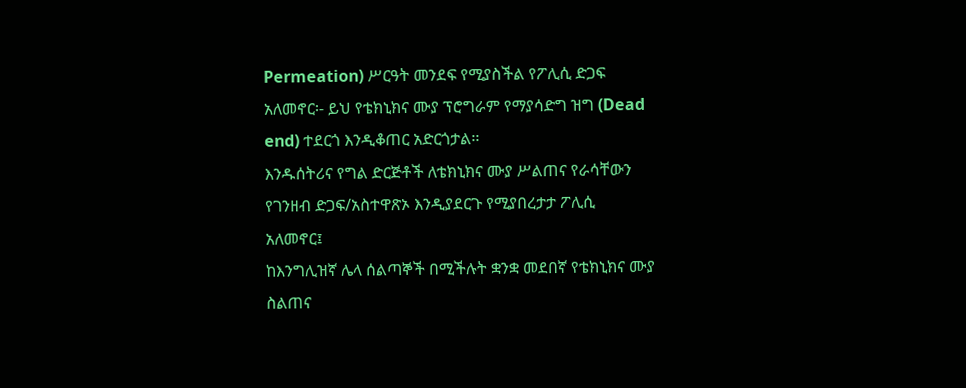Permeation) ሥርዓት መንደፍ የሚያስችል የፖሊሲ ድጋፍ
አለመኖር፡- ይህ የቴክኒክና ሙያ ፕሮግራም የማያሳድግ ዝግ (Dead
end) ተደርጎ እንዲቆጠር አድርጎታል፡፡
እንዱሰትሪና የግል ድርጅቶች ለቴክኒክና ሙያ ሥልጠና የራሳቸውን
የገንዘብ ድጋፍ/አስተዋጽኦ እንዲያደርጉ የሚያበረታታ ፖሊሲ
አለመኖር፤
ከእንግሊዝኛ ሌላ ሰልጣኞች በሚችሉት ቋንቋ መደበኛ የቴክኒክና ሙያ
ስልጠና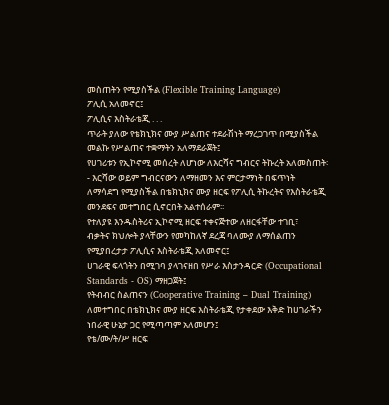መስጠትን የሚያስችል (Flexible Training Language)
ፖሊሲ አለመኖር፤
ፖሊሲና እስትራቴጂ . . .
ጥራት ያለው የቴክኒክና ሙያ ሥልጠና ተደራሽነት ማረጋገጥ በሚያስችል
መልኩ የሥልጠና ተቋማትን አለማደራጀት፤
የሀገሪቱን የኢኮኖሚ መሰረት ለሆነው ለእርሻና ግብርና ትኩረት አለመስጠት፡
- እርሻው ወይም ግብርናውን ለማዘመን እና ምርታማነት በፍጥነት
ለማሳደግ የሚያስችል በቴክኒክና ሙያ ዘርፍ የፖሊሲ ትኩረትና የእስትራቴጂ
መንደፍና መተግበር ሲኖርበት አልተሰራም፡፡
የተለያዩ እንዱስትሪና ኢኮኖሚ ዘርፍ ተቀናጅተው ለዘርፋቸው ተገቢ፣
ብቃትና ክህሎት ያላቸውን የመካከለኛ ደረጃ ባለሙያ ለማሰልጠን
የሚያበረታታ ፖሊሲና እስትራቴጂ አለመኖር፤
ሀገራዊ ፍላጎትን በሚገባ ያላገናዘበ የሥራ እስታንዳርድ (Occupational
Standards - OS) ማዘጋጀት፤
የትብብር ስልጠናን (Cooperative Training – Dual Training)
ለመተግበር በቴክኒክና ሙያ ዘርፍ እስትራቴጂ የታቀደው እቅድ ከሀገራችን
ነበራዊ ሁኔታ ጋር የሚጣጣም አለመሆን፤
የቴ/ሙ/ት/ሥ ዘርፍ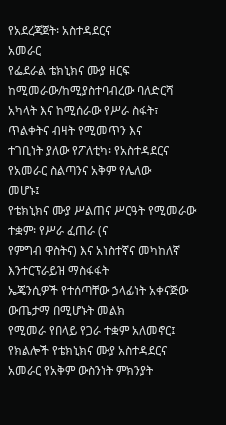የአደረጃጀት፡ አስተዳደርና
አመራር
የፌደራል ቴክኒክና ሙያ ዘርፍ ከሚመራው/ከሚያስተባብረው ባለድርሻ
አካላት እና ከሚሰራው የሥራ ስፋት፣ ጥልቀትና ብዛት የሚመጥን እና
ተገቢነት ያለው የፖለቲካ፡ የአስተዳደርና የአመራር ስልጣንና አቅም የሌለው
መሆኑ፤
የቴክኒክና ሙያ ሥልጠና ሥርዓት የሚመራው ተቋም፡ የሥራ ፈጠራ (ና
የምግብ ዋስትና) እና አነስተኛና መካከለኛ እንተርፕራይዝ ማስፋፋት
ኤጄንሲዎች የተሰጣቸው ኃላፊነት አቀናጅው ውጤታማ በሚሆኑት መልክ
የሚመራ የበላይ የጋራ ተቋም አለመኖር፤
የክልሎች የቴክኒክና ሙያ አስተዳደርና አመራር የአቅም ውስንነት ምክንያት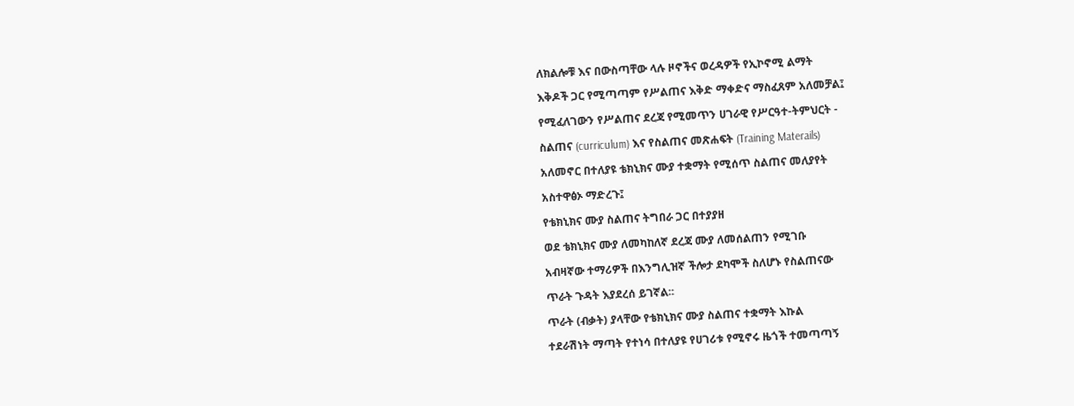ለክልሎቹ እና በውስጣቸው ላሉ ዞኖችና ወረዳዎች የኢኮኖሚ ልማት
እቅዶች ጋር የሚጣጣም የሥልጠና እቅድ ማቀድና ማስፈጸም አለመቻል፤
የሚፈለገውን የሥልጠና ደረጃ የሚመጥን ሀገራዊ የሥርዓተ-ትምህርት -
ስልጠና (curriculum) እና የስልጠና መጽሐፍት (Training Materails)
አለመኖር በተለያዩ ቴክኒክና ሙያ ተቋማት የሚሰጥ ስልጠና መለያየት
አስተዋፅኦ ማድረጉ፤
የቴክኒክና ሙያ ስልጠና ትግበራ ጋር በተያያዘ
ወደ ቴክኒክና ሙያ ለመካከለኛ ደረጃ ሙያ ለመሰልጠን የሚገቡ
አብዛኛው ተማሪዎች በእንግሊዝኛ ችሎታ ደካሞች ስለሆኑ የስልጠናው
ጥራት ጉዳት እያደረሰ ይገኛል፡፡
ጥራት (ብቃት) ያላቸው የቴክኒክና ሙያ ስልጠና ተቋማት እኩል
ተደራሽነት ማጣት የተነሳ በተለያዩ የሀገሪቱ የሚኖሩ ዜጎች ተመጣጣኝ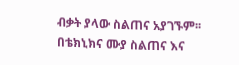ብቃት ያላው ስልጠና አያገኙም፡፡
በቴክኒክና ሙያ ስልጠና እና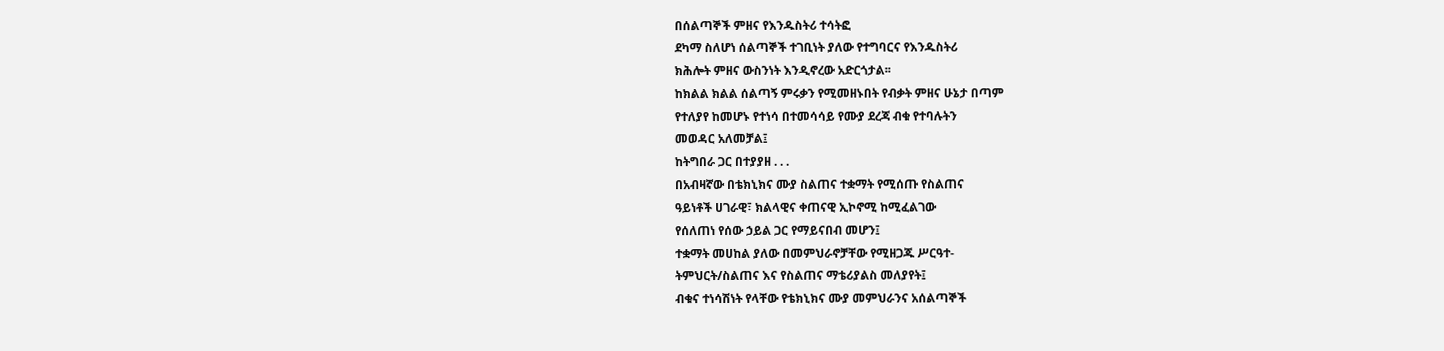በሰልጣኞች ምዘና የእንዱስትሪ ተሳትፎ
ደካማ ስለሆነ ሰልጣኞች ተገቢነት ያለው የተግባርና የእንዱስትሪ
ክሕሎት ምዘና ውስንነት እንዲኖረው አድርጎታል፡፡
ከክልል ክልል ሰልጣኝ ምሩቃን የሚመዘኑበት የብቃት ምዘና ሁኔታ በጣም
የተለያየ ከመሆኑ የተነሳ በተመሳሳይ የሙያ ደረጃ ብቁ የተባሉትን
መወዳር አለመቻል፤
ከትግበራ ጋር በተያያዘ . . .
በአብዛኛው በቴክኒክና ሙያ ስልጠና ተቋማት የሚሰጡ የስልጠና
ዓይነቶች ሀገራዊ፣ ክልላዊና ቀጠናዊ ኢኮኖሚ ከሚፈልገው
የሰለጠነ የሰው ኃይል ጋር የማይናበብ መሆን፤
ተቋማት መሀከል ያለው በመምህራኖቻቸው የሚዘጋጁ ሥርዓተ-
ትምህርት/ስልጠና እና የስልጠና ማቴሪያልስ መለያየት፤
ብቁና ተነሳሽነት የላቸው የቴክኒክና ሙያ መምህራንና አሰልጣኞች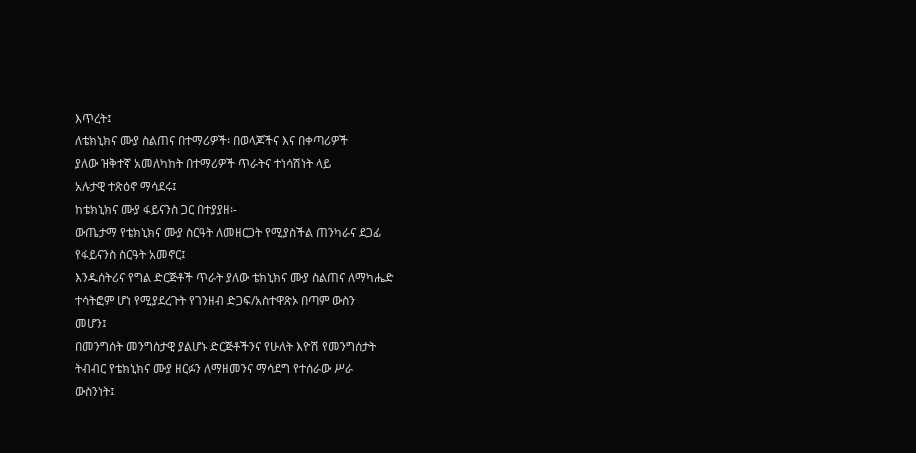እጥረት፤
ለቴክኒክና ሙያ ስልጠና በተማሪዎች፡ በወላጆችና እና በቀጣሪዎች
ያለው ዝቅተኛ አመለካከት በተማሪዎች ጥራትና ተነሳሽነት ላይ
አሉታዊ ተጽዕኖ ማሳደሩ፤
ከቴክኒክና ሙያ ፋይናንስ ጋር በተያያዘ፡-
ውጤታማ የቴክኒክና ሙያ ስርዓት ለመዘርጋት የሚያስችል ጠንካራና ደጋፊ
የፋይናንስ ስርዓት አመኖር፤
እንዱሰትሪና የግል ድርጅቶች ጥራት ያለው ቴክኒክና ሙያ ስልጠና ለማካሔድ
ተሳትፎም ሆነ የሚያደረጉት የገንዘብ ድጋፍ/አስተዋጽኦ በጣም ውስን
መሆን፤
በመንግሰት መንግስታዊ ያልሆኑ ድርጅቶችንና የሁለት እዮሽ የመንግሰታት
ትብብር የቴክኒክና ሙያ ዘርፉን ለማዘመንና ማሳደግ የተሰራው ሥራ
ውስንነት፤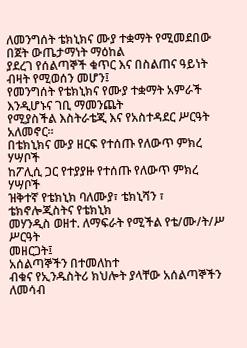ለመንግሰት ቴክኒክና ሙያ ተቋማት የሚመደበው በጀት ውጤታማነት ማዕከል
ያደረገ የሰልጣኞች ቁጥር እና በስልጠና ዓይነት ብዛት የሚወሰን መሆን፤
የመንግሰት የቴክኒክና የሙያ ተቋማት አምራች እንዲሆኑና ገቢ ማመንጨት
የሚያስችል እስትራቴጂ እና የአስተዳደር ሥርዓት አለመኖር፡፡
በቴክኒክና ሙያ ዘርፍ የተሰጡ የለውጥ ምክረ
ሃሣቦች
ከፖሊሲ ጋር የተያያዙ የተሰጡ የለውጥ ምክረ
ሃሣቦች
ዝቅተኛ የቴክኒክ ባለሙያ፣ ቴክኒሻን ፣ ቴክኖሎጂስትና የቴክኒክ
መሃንዲስ ወዘተ. ለማፍራት የሚችል የቴ/ሙ/ት/ሥ ሥርዓት
መዘርጋት፤
አሰልጣኞችን በተመለከተ
ብቁና የኢንዱስትሪ ክህሎት ያላቸው አሰልጣኞችን ለመሳብ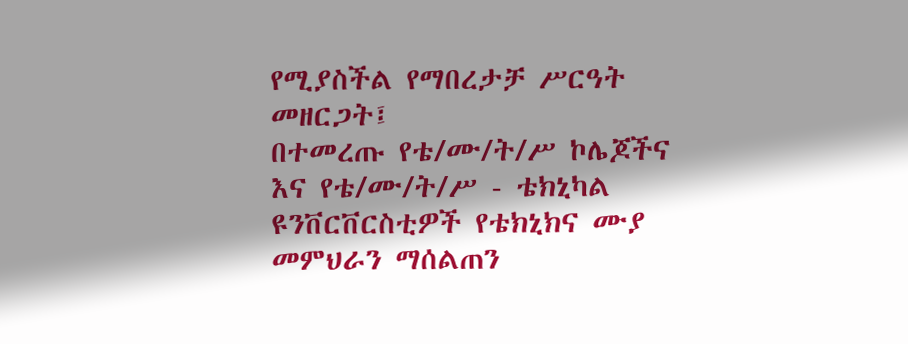የሚያስችል የማበረታቻ ሥርዓት መዘርጋት፤
በተመረጡ የቴ/ሙ/ት/ሥ ኮሌጆችና እና የቴ/ሙ/ት/ሥ - ቴክኒካል
ዩንቨርቨርስቲዎች የቴክኒክና ሙያ መምህራን ማሰልጠን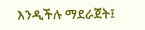እንዲችሉ ማደራጀት፤